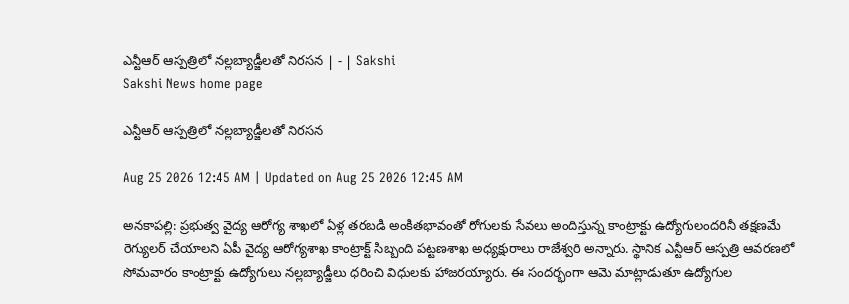ఎన్టీఆర్‌ ఆస్పత్రిలో నల్లబ్యాడ్జీలతో నిరసన | - | Sakshi
Sakshi News home page

ఎన్టీఆర్‌ ఆస్పత్రిలో నల్లబ్యాడ్జీలతో నిరసన

Aug 25 2026 12:45 AM | Updated on Aug 25 2026 12:45 AM

అనకాపల్లి: ప్రభుత్వ వైద్య ఆరోగ్య శాఖలో ఏళ్ల తరబడి అంకితభావంతో రోగులకు సేవలు అందిస్తున్న కాంట్రాక్టు ఉద్యోగులందరినీ తక్షణమే రెగ్యులర్‌ చేయాలని ఏపీ వైద్య ఆరోగ్యశాఖ కాంట్రాక్ట్‌ సిబ్బంది పట్టణశాఖ అధ్యక్షురాలు రాజేశ్వరి అన్నారు. స్థానిక ఎన్టీఆర్‌ ఆస్పత్రి ఆవరణలో సోమవారం కాంట్రాక్టు ఉద్యోగులు నల్లబ్యాడ్జీలు ధరించి విధులకు హాజరయ్యారు. ఈ సందర్భంగా ఆమె మాట్లాడుతూ ఉద్యోగుల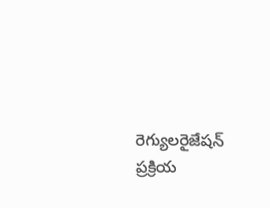రెగ్యులరైజేషన్‌ ప్రక్రియ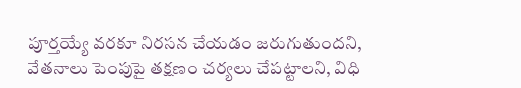పూర్తయ్యే వరకూ నిరసన చేయడం జరుగుతుందని, వేతనాలు పెంపుపై తక్షణం చర్యలు చేపట్టాలని, విధి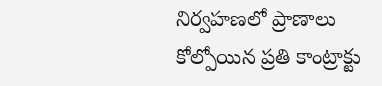నిర్వహణలో ప్రాణాలు కోల్పోయిన ప్రతి కాంట్రాక్టు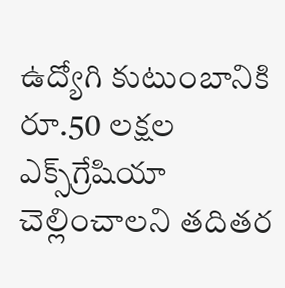ఉద్యోగి కుటుంబానికి రూ.50 లక్షల ఎక్స్‌గ్రేషియా చెల్లించాలని తదితర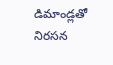డిమాండ్లతో నిరసన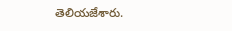తెలియజేశారు.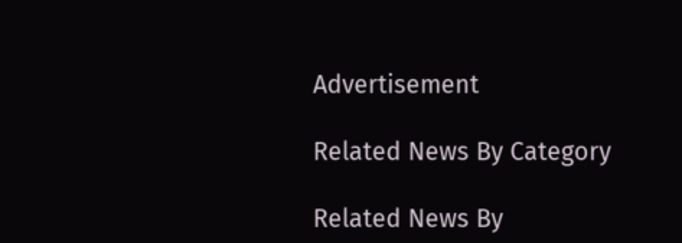Advertisement

Related News By Category

Related News By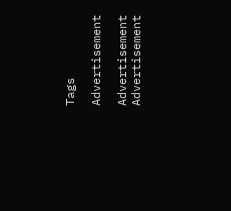Tags

Advertisement

Advertisement
Advertisement